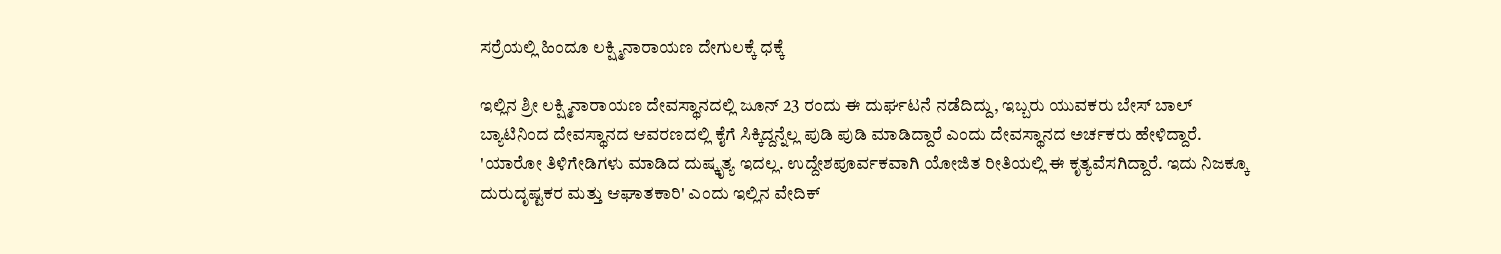ಸರ್ರೆಯಲ್ಲಿ ಹಿಂದೂ ಲಕ್ಷ್ಮಿನಾರಾಯಣ ದೇಗುಲಕ್ಕೆ ಧಕ್ಕೆ

ಇಲ್ಲಿನ ಶ್ರೀ ಲಕ್ಷ್ಮಿನಾರಾಯಣ ದೇವಸ್ಥಾನದಲ್ಲಿ ಜೂನ್ 23 ರಂದು ಈ ದುರ್ಘಟನೆ ನಡೆದಿದ್ದು, ಇಬ್ಬರು ಯುವಕರು ಬೇಸ್ ಬಾಲ್ ಬ್ಯಾಟಿನಿಂದ ದೇವಸ್ಥಾನದ ಆವರಣದಲ್ಲಿ ಕೈಗೆ ಸಿಕ್ಕಿದ್ದನ್ನೆಲ್ಲ ಪುಡಿ ಪುಡಿ ಮಾಡಿದ್ದಾರೆ ಎಂದು ದೇವಸ್ಥಾನದ ಅರ್ಚಕರು ಹೇಳಿದ್ದಾರೆ.
'ಯಾರೋ ತಿಳಿಗೇಡಿಗಳು ಮಾಡಿದ ದುಷ್ಕೃತ್ಯ ಇದಲ್ಲ. ಉದ್ದೇಶಪೂರ್ವಕವಾಗಿ ಯೋಜಿತ ರೀತಿಯಲ್ಲಿ ಈ ಕೃತ್ಯವೆಸಗಿದ್ದಾರೆ. ಇದು ನಿಜಕ್ಕೂ ದುರುದೃಷ್ಟಕರ ಮತ್ತು ಆಘಾತಕಾರಿ' ಎಂದು ಇಲ್ಲಿನ ವೇದಿಕ್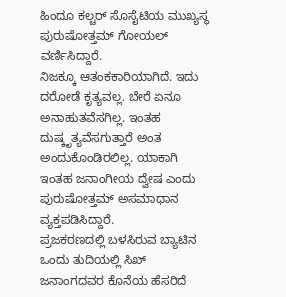ಹಿಂದೂ ಕಲ್ಚರ್ ಸೊಸೈಟಿಯ ಮುಖ್ಯಸ್ಥ ಪುರುಷೋತ್ತಮ್ ಗೋಯಲ್ ವರ್ಣಿಸಿದ್ದಾರೆ.
ನಿಜಕ್ಕೂ ಆತಂಕಕಾರಿಯಾಗಿದೆ. ಇದು ದರೋಡೆ ಕೃತ್ಯವಲ್ಲ. ಬೇರೆ ಏನೂ ಅನಾಹುತವೆಸಗಿಲ್ಲ. ಇಂತಹ ದುಷ್ಕೃತ್ಯವೆಸಗುತ್ತಾರೆ ಅಂತ ಅಂದುಕೊಂಡಿರಲಿಲ್ಲ. ಯಾಕಾಗಿ ಇಂತಹ ಜನಾಂಗೀಯ ದ್ವೇಷ ಎಂದು ಪುರುಷೋತ್ತಮ್ ಅಸಮಾಧಾನ ವ್ಯಕ್ತಪಡಿಸಿದ್ದಾರೆ.
ಪ್ರಜಕರಣದಲ್ಲಿ ಬಳಸಿರುವ ಬ್ಯಾಟಿನ ಒಂದು ತುದಿಯಲ್ಲಿ ಸಿಖ್ ಜನಾಂಗದವರ ಕೊನೆಯ ಹೆಸರಿದೆ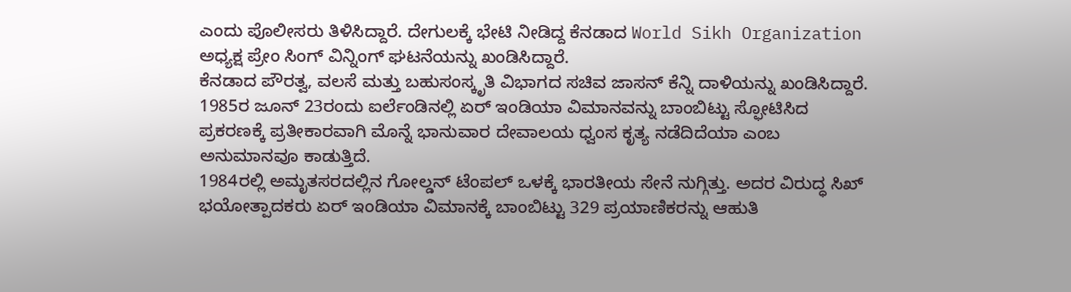ಎಂದು ಪೊಲೀಸರು ತಿಳಿಸಿದ್ದಾರೆ. ದೇಗುಲಕ್ಕೆ ಭೇಟಿ ನೀಡಿದ್ದ ಕೆನಡಾದ World Sikh Organization ಅಧ್ಯಕ್ಷ ಪ್ರೇಂ ಸಿಂಗ್ ವಿನ್ನಿಂಗ್ ಘಟನೆಯನ್ನು ಖಂಡಿಸಿದ್ದಾರೆ.
ಕೆನಡಾದ ಪೌರತ್ವ, ವಲಸೆ ಮತ್ತು ಬಹುಸಂಸ್ಕೃತಿ ವಿಭಾಗದ ಸಚಿವ ಜಾಸನ್ ಕೆನ್ನಿ ದಾಳಿಯನ್ನು ಖಂಡಿಸಿದ್ದಾರೆ.
1985ರ ಜೂನ್ 23ರಂದು ಐರ್ಲೆಂಡಿನಲ್ಲಿ ಏರ್ ಇಂಡಿಯಾ ವಿಮಾನವನ್ನು ಬಾಂಬಿಟ್ಟು ಸ್ಫೋಟಿಸಿದ ಪ್ರಕರಣಕ್ಕೆ ಪ್ರತೀಕಾರವಾಗಿ ಮೊನ್ನೆ ಭಾನುವಾರ ದೇವಾಲಯ ಧ್ವಂಸ ಕೃತ್ಯ ನಡೆದಿದೆಯಾ ಎಂಬ ಅನುಮಾನವೂ ಕಾಡುತ್ತಿದೆ.
1984ರಲ್ಲಿ ಅಮೃತಸರದಲ್ಲಿನ ಗೋಲ್ಡನ್ ಟೆಂಪಲ್ ಒಳಕ್ಕೆ ಭಾರತೀಯ ಸೇನೆ ನುಗ್ಗಿತ್ತು. ಅದರ ವಿರುದ್ಧ ಸಿಖ್ ಭಯೋತ್ಪಾದಕರು ಏರ್ ಇಂಡಿಯಾ ವಿಮಾನಕ್ಕೆ ಬಾಂಬಿಟ್ಟು 329 ಪ್ರಯಾಣಿಕರನ್ನು ಆಹುತಿ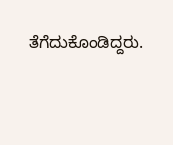ತೆಗೆದುಕೊಂಡಿದ್ದರು.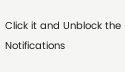Click it and Unblock the Notifications